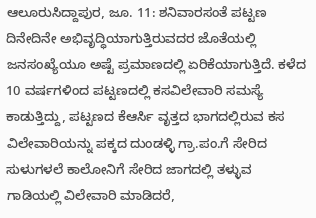ಆಲೂರುಸಿದ್ದಾಪುರ, ಜೂ. 11: ಶನಿವಾರಸಂತೆ ಪಟ್ಟಣ ದಿನೇದಿನೇ ಅಭಿವೃದ್ಧಿಯಾಗುತ್ತಿರುವದರ ಜೊತೆಯಲ್ಲಿ ಜನಸಂಖ್ಯೆಯೂ ಅಷ್ಟೆ ಪ್ರಮಾಣದಲ್ಲಿ ಏರಿಕೆಯಾಗುತ್ತಿದೆ. ಕಳೆದ 10 ವರ್ಷಗಳಿಂದ ಪಟ್ಟಣದಲ್ಲಿ ಕಸವಿಲೇವಾರಿ ಸಮಸ್ಯೆ ಕಾಡುತ್ತಿದ್ದು, ಪಟ್ಟಣದ ಕೆಆರ್ಸಿ ವೃತ್ತದ ಭಾಗದಲ್ಲಿರುವ ಕಸ ವಿಲೇವಾರಿಯನ್ನು ಪಕ್ಕದ ದುಂಡಳ್ಳಿ ಗ್ರಾ.ಪಂ.ಗೆ ಸೇರಿದ ಸುಳುಗಳಲೆ ಕಾಲೋನಿಗೆ ಸೇರಿದ ಜಾಗದಲ್ಲಿ ತಳ್ಳುವ ಗಾಡಿಯಲ್ಲಿ ವಿಲೇವಾರಿ ಮಾಡಿದರೆ,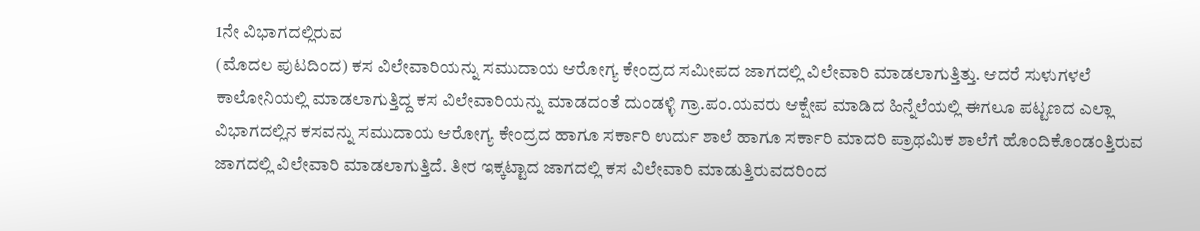1ನೇ ವಿಭಾಗದಲ್ಲಿರುವ
(ಮೊದಲ ಪುಟದಿಂದ) ಕಸ ವಿಲೇವಾರಿಯನ್ನು ಸಮುದಾಯ ಆರೋಗ್ಯ ಕೇಂದ್ರದ ಸಮೀಪದ ಜಾಗದಲ್ಲಿ ವಿಲೇವಾರಿ ಮಾಡಲಾಗುತ್ತಿತ್ತು. ಆದರೆ ಸುಳುಗಳಲೆ ಕಾಲೋನಿಯಲ್ಲಿ ಮಾಡಲಾಗುತ್ತಿದ್ದ ಕಸ ವಿಲೇವಾರಿಯನ್ನು ಮಾಡದಂತೆ ದುಂಡಳ್ಳಿ ಗ್ರಾ.ಪಂ.ಯವರು ಆಕ್ಷೇಪ ಮಾಡಿದ ಹಿನ್ನೆಲೆಯಲ್ಲಿ ಈಗಲೂ ಪಟ್ಟಣದ ಎಲ್ಲಾ ವಿಭಾಗದಲ್ಲಿನ ಕಸವನ್ನು ಸಮುದಾಯ ಆರೋಗ್ಯ ಕೇಂದ್ರದ ಹಾಗೂ ಸರ್ಕಾರಿ ಉರ್ದು ಶಾಲೆ ಹಾಗೂ ಸರ್ಕಾರಿ ಮಾದರಿ ಪ್ರಾಥಮಿಕ ಶಾಲೆಗೆ ಹೊಂದಿಕೊಂಡಂತ್ತಿರುವ ಜಾಗದಲ್ಲಿ ವಿಲೇವಾರಿ ಮಾಡಲಾಗುತ್ತಿದೆ. ತೀರ ಇಕ್ಕಟ್ಟಾದ ಜಾಗದಲ್ಲಿ ಕಸ ವಿಲೇವಾರಿ ಮಾಡುತ್ತಿರುವದರಿಂದ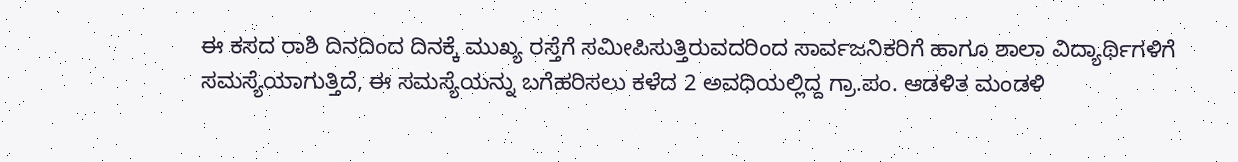ಈ ಕಸದ ರಾಶಿ ದಿನದಿಂದ ದಿನಕ್ಕೆ ಮುಖ್ಯ ರಸ್ತೆಗೆ ಸಮೀಪಿಸುತ್ತಿರುವದರಿಂದ ಸಾರ್ವಜನಿಕರಿಗೆ ಹಾಗೂ ಶಾಲಾ ವಿದ್ಯಾರ್ಥಿಗಳಿಗೆ ಸಮಸ್ಯೆಯಾಗುತ್ತಿದೆ, ಈ ಸಮಸ್ಯೆಯನ್ನು ಬಗೆಹರಿಸಲು ಕಳೆದ 2 ಅವಧಿಯಲ್ಲಿದ್ದ ಗ್ರಾ.ಪಂ. ಆಡಳಿತ ಮಂಡಳಿ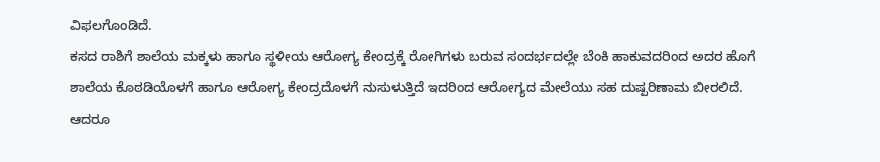ವಿಫಲಗೊಂಡಿದೆ.
ಕಸದ ರಾಶಿಗೆ ಶಾಲೆಯ ಮಕ್ಕಳು ಹಾಗೂ ಸ್ಥಳೀಯ ಆರೋಗ್ಯ ಕೇಂದ್ರಕ್ಕೆ ರೋಗಿಗಳು ಬರುವ ಸಂದರ್ಭದಲ್ಲೇ ಬೆಂಕಿ ಹಾಕುವದರಿಂದ ಅದರ ಹೊಗೆ ಶಾಲೆಯ ಕೊಠಡಿಯೊಳಗೆ ಹಾಗೂ ಆರೋಗ್ಯ ಕೇಂದ್ರದೊಳಗೆ ನುಸುಳುತ್ತಿದೆ ಇದರಿಂದ ಆರೋಗ್ಯದ ಮೇಲೆಯು ಸಹ ದುಷ್ಪರಿಣಾಮ ಬೀರಲಿದೆ. ಆದರೂ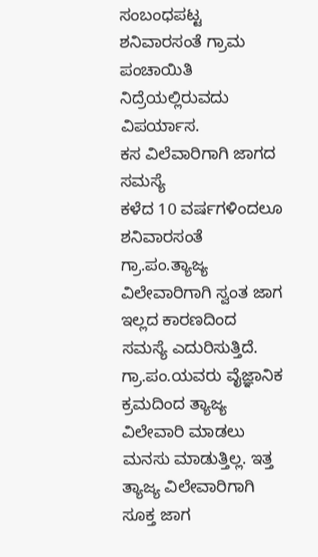ಸಂಬಂಧಪಟ್ಟ ಶನಿವಾರಸಂತೆ ಗ್ರಾಮ ಪಂಚಾಯಿತಿ ನಿದ್ರೆಯಲ್ಲಿರುವದು ವಿಪರ್ಯಾಸ.
ಕಸ ವಿಲೆವಾರಿಗಾಗಿ ಜಾಗದ ಸಮಸ್ಯೆ
ಕಳೆದ 10 ವರ್ಷಗಳಿಂದಲೂ ಶನಿವಾರಸಂತೆ ಗ್ರಾ.ಪಂ.ತ್ಯಾಜ್ಯ ವಿಲೇವಾರಿಗಾಗಿ ಸ್ವಂತ ಜಾಗ ಇಲ್ಲದ ಕಾರಣದಿಂದ ಸಮಸ್ಯೆ ಎದುರಿಸುತ್ತಿದೆ. ಗ್ರಾ.ಪಂ.ಯವರು ವೈಜ್ಞಾನಿಕ ಕ್ರಮದಿಂದ ತ್ಯಾಜ್ಯ ವಿಲೇವಾರಿ ಮಾಡಲು ಮನಸು ಮಾಡುತ್ತಿಲ್ಲ. ಇತ್ತ ತ್ಯಾಜ್ಯ ವಿಲೇವಾರಿಗಾಗಿ ಸೂಕ್ತ ಜಾಗ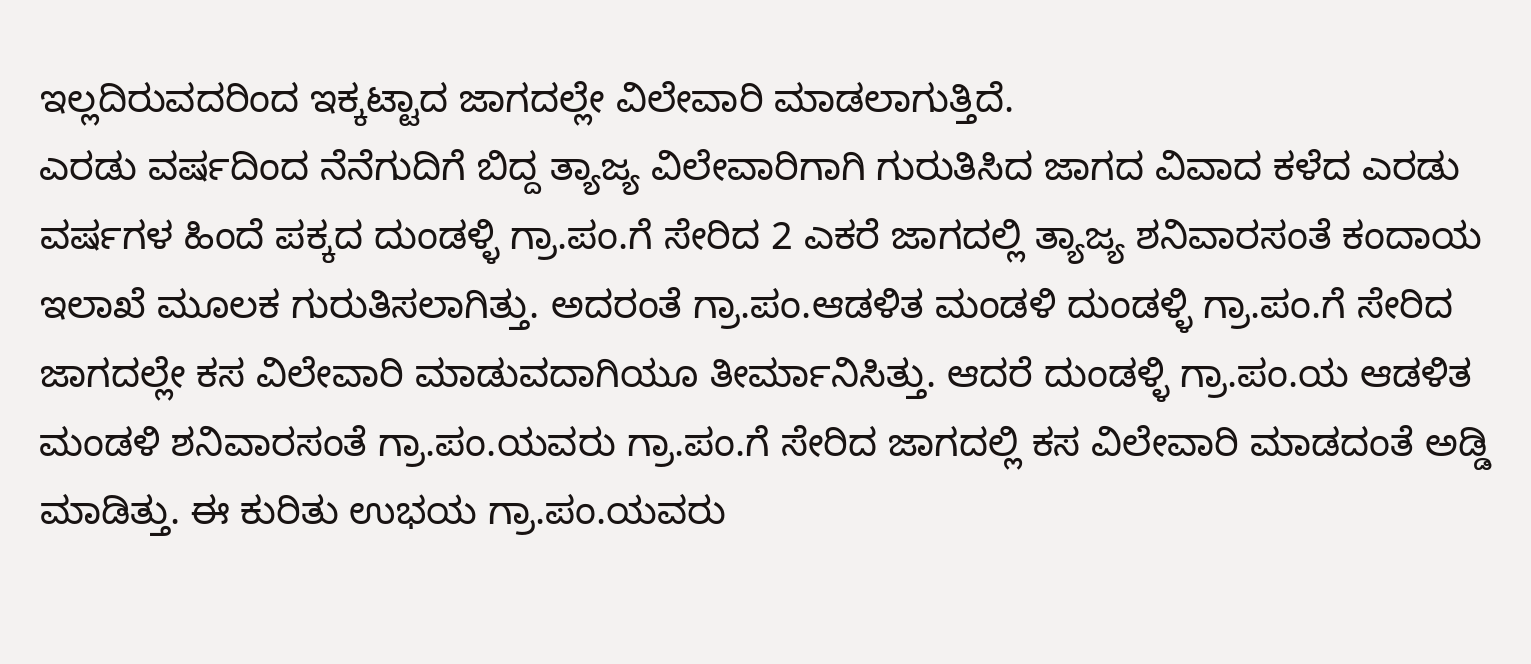ಇಲ್ಲದಿರುವದರಿಂದ ಇಕ್ಕಟ್ಟಾದ ಜಾಗದಲ್ಲೇ ವಿಲೇವಾರಿ ಮಾಡಲಾಗುತ್ತಿದೆ.
ಎರಡು ವರ್ಷದಿಂದ ನೆನೆಗುದಿಗೆ ಬಿದ್ದ ತ್ಯಾಜ್ಯ ವಿಲೇವಾರಿಗಾಗಿ ಗುರುತಿಸಿದ ಜಾಗದ ವಿವಾದ ಕಳೆದ ಎರಡು ವರ್ಷಗಳ ಹಿಂದೆ ಪಕ್ಕದ ದುಂಡಳ್ಳಿ ಗ್ರಾ.ಪಂ.ಗೆ ಸೇರಿದ 2 ಎಕರೆ ಜಾಗದಲ್ಲಿ ತ್ಯಾಜ್ಯ ಶನಿವಾರಸಂತೆ ಕಂದಾಯ ಇಲಾಖೆ ಮೂಲಕ ಗುರುತಿಸಲಾಗಿತ್ತು. ಅದರಂತೆ ಗ್ರಾ.ಪಂ.ಆಡಳಿತ ಮಂಡಳಿ ದುಂಡಳ್ಳಿ ಗ್ರಾ.ಪಂ.ಗೆ ಸೇರಿದ ಜಾಗದಲ್ಲೇ ಕಸ ವಿಲೇವಾರಿ ಮಾಡುವದಾಗಿಯೂ ತೀರ್ಮಾನಿಸಿತ್ತು. ಆದರೆ ದುಂಡಳ್ಳಿ ಗ್ರಾ.ಪಂ.ಯ ಆಡಳಿತ ಮಂಡಳಿ ಶನಿವಾರಸಂತೆ ಗ್ರಾ.ಪಂ.ಯವರು ಗ್ರಾ.ಪಂ.ಗೆ ಸೇರಿದ ಜಾಗದಲ್ಲಿ ಕಸ ವಿಲೇವಾರಿ ಮಾಡದಂತೆ ಅಡ್ಡಿ ಮಾಡಿತ್ತು. ಈ ಕುರಿತು ಉಭಯ ಗ್ರಾ.ಪಂ.ಯವರು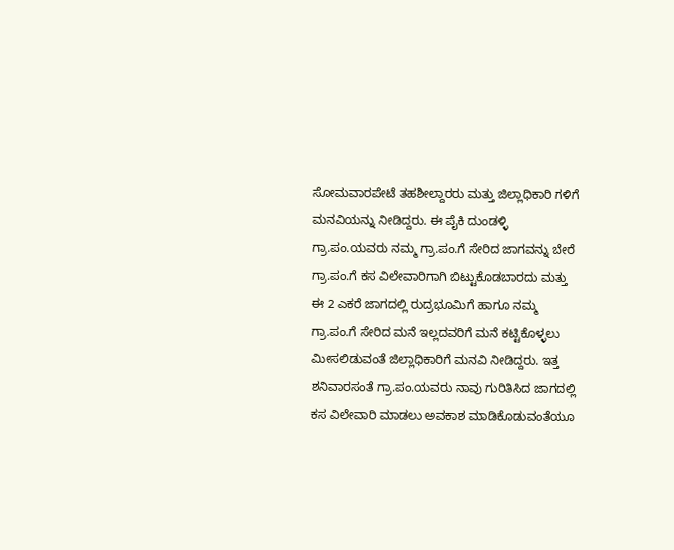ಸೋಮವಾರಪೇಟೆ ತಹಶೀಲ್ದಾರರು ಮತ್ತು ಜಿಲ್ಲಾಧಿಕಾರಿ ಗಳಿಗೆ ಮನವಿಯನ್ನು ನೀಡಿದ್ದರು. ಈ ಪೈಕಿ ದುಂಡಳ್ಳಿ ಗ್ರಾ.ಪಂ.ಯವರು ನಮ್ಮ ಗ್ರಾ.ಪಂ.ಗೆ ಸೇರಿದ ಜಾಗವನ್ನು ಬೇರೆ ಗ್ರಾ.ಪಂ.ಗೆ ಕಸ ವಿಲೇವಾರಿಗಾಗಿ ಬಿಟ್ಟುಕೊಡಬಾರದು ಮತ್ತು ಈ 2 ಎಕರೆ ಜಾಗದಲ್ಲಿ ರುದ್ರಭೂಮಿಗೆ ಹಾಗೂ ನಮ್ಮ ಗ್ರಾ.ಪಂ.ಗೆ ಸೇರಿದ ಮನೆ ಇಲ್ಲದವರಿಗೆ ಮನೆ ಕಟ್ಟಿಕೊಳ್ಳಲು ಮೀಸಲಿಡುವಂತೆ ಜಿಲ್ಲಾಧಿಕಾರಿಗೆ ಮನವಿ ನೀಡಿದ್ದರು. ಇತ್ತ ಶನಿವಾರಸಂತೆ ಗ್ರಾ.ಪಂ.ಯವರು ನಾವು ಗುರಿತಿಸಿದ ಜಾಗದಲ್ಲಿ ಕಸ ವಿಲೇವಾರಿ ಮಾಡಲು ಅವಕಾಶ ಮಾಡಿಕೊಡುವಂತೆಯೂ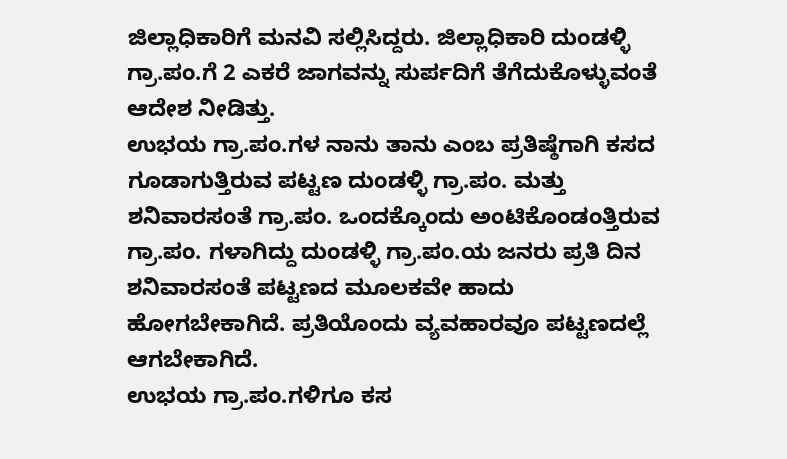ಜಿಲ್ಲಾಧಿಕಾರಿಗೆ ಮನವಿ ಸಲ್ಲಿಸಿದ್ದರು. ಜಿಲ್ಲಾಧಿಕಾರಿ ದುಂಡಳ್ಳಿ ಗ್ರಾ.ಪಂ.ಗೆ 2 ಎಕರೆ ಜಾಗವನ್ನು ಸುರ್ಪದಿಗೆ ತೆಗೆದುಕೊಳ್ಳುವಂತೆ ಆದೇಶ ನೀಡಿತ್ತು.
ಉಭಯ ಗ್ರಾ.ಪಂ.ಗಳ ನಾನು ತಾನು ಎಂಬ ಪ್ರತಿಷ್ಠೆಗಾಗಿ ಕಸದ ಗೂಡಾಗುತ್ತಿರುವ ಪಟ್ಟಣ ದುಂಡಳ್ಳಿ ಗ್ರಾ.ಪಂ. ಮತ್ತು ಶನಿವಾರಸಂತೆ ಗ್ರಾ.ಪಂ. ಒಂದಕ್ಕೊಂದು ಅಂಟಿಕೊಂಡಂತ್ತಿರುವ ಗ್ರಾ.ಪಂ. ಗಳಾಗಿದ್ದು ದುಂಡಳ್ಳಿ ಗ್ರಾ.ಪಂ.ಯ ಜನರು ಪ್ರತಿ ದಿನ ಶನಿವಾರಸಂತೆ ಪಟ್ಟಣದ ಮೂಲಕವೇ ಹಾದು ಹೋಗಬೇಕಾಗಿದೆ. ಪ್ರತಿಯೊಂದು ವ್ಯವಹಾರವೂ ಪಟ್ಟಣದಲ್ಲೆ ಆಗಬೇಕಾಗಿದೆ.
ಉಭಯ ಗ್ರಾ.ಪಂ.ಗಳಿಗೂ ಕಸ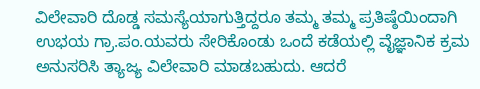ವಿಲೇವಾರಿ ದೊಡ್ಡ ಸಮಸ್ಯೆಯಾಗುತ್ತಿದ್ದರೂ ತಮ್ಮ ತಮ್ಮ ಪ್ರತಿಷ್ಠೆಯಿಂದಾಗಿ ಉಭಯ ಗ್ರಾ.ಪಂ.ಯವರು ಸೇರಿಕೊಂಡು ಒಂದೆ ಕಡೆಯಲ್ಲಿ ವೈಜ್ಞಾನಿಕ ಕ್ರಮ ಅನುಸರಿಸಿ ತ್ಯಾಜ್ಯ ವಿಲೇವಾರಿ ಮಾಡಬಹುದು. ಆದರೆ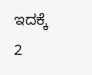ಇದಕ್ಕೆ 2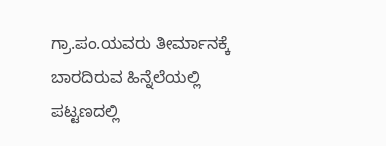ಗ್ರಾ.ಪಂ.ಯವರು ತೀರ್ಮಾನಕ್ಕೆ ಬಾರದಿರುವ ಹಿನ್ನೆಲೆಯಲ್ಲಿ ಪಟ್ಟಣದಲ್ಲಿ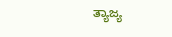ತ್ಯಾಜ್ಯ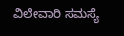ವಿಲೇವಾರಿ ಸಮಸ್ಯೆ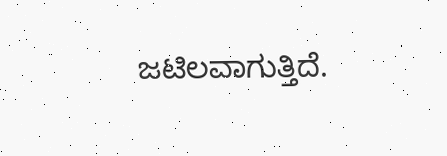ಜಟಿಲವಾಗುತ್ತಿದೆ.